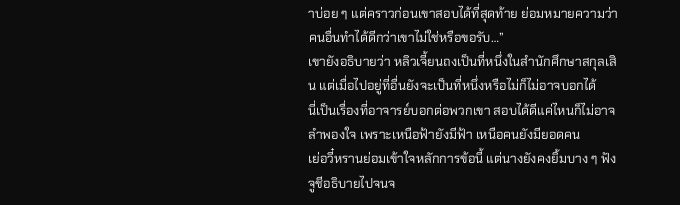าบ่อย ๆ แต่คราวก่อนเขาสอบได้ที่สุดท้าย ย่อมหมายความว่าคนอื่นทำได้ดีกว่าเขาไม่ใช่หรือขอรับ…”
เขายังอธิบายว่า หลิวเจี้ยนถงเป็นที่หนึ่งในสำนักศึกษาสกุลเสิน แต่เมื่อไปอยู่ที่อื่นยังจะเป็นที่หนึ่งหรือไม่ก็ไม่อาจบอกได้
นี่เป็นเรื่องที่อาจารย์บอกต่อพวกเขา สอบได้ดีแค่ไหนก็ไม่อาจลำพองใจ เพราะเหนือฟ้ายังมีฟ้า เหนือคนยังมียอดคน
เย่อวี๋หรานย่อมเข้าใจหลักการข้อนี้ แต่นางยังคงยิ้มบาง ๆ ฟังจูชีอธิบายไปจนจ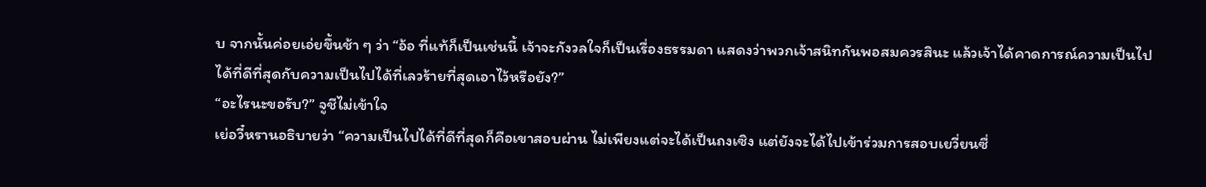บ จากนั้นค่อยเอ่ยขึ้นช้า ๆ ว่า “อ้อ ที่แท้ก็เป็นเช่นนี้ เจ้าจะกังวลใจก็เป็นเรื่องธรรมดา แสดงว่าพวกเจ้าสนิทกันพอสมควรสินะ แล้วเจ้าได้คาดการณ์ความเป็นไปได้ที่ดีที่สุดกับความเป็นไปได้ที่เลวร้ายที่สุดเอาไว้หรือยัง?”
“อะไรนะขอรับ?” จูชีไม่เข้าใจ
เย่อวี๋หรานอธิบายว่า “ความเป็นไปได้ที่ดีที่สุดก็คือเขาสอบผ่าน ไม่เพียงแต่จะได้เป็นถงเซิง แต่ยังจะได้ไปเข้าร่วมการสอบเยวี่ยนซื่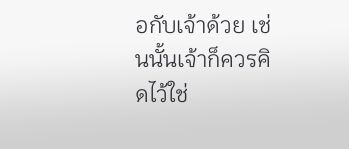อกับเจ้าด้วย เช่นนั้นเจ้าก็ควรคิดไว้ใช่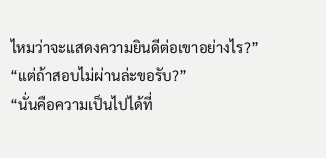ไหมว่าจะแสดงความยินดีต่อเขาอย่างไร?”
“แต่ถ้าสอบไม่ผ่านล่ะขอรับ?”
“นั่นคือความเป็นไปได้ที่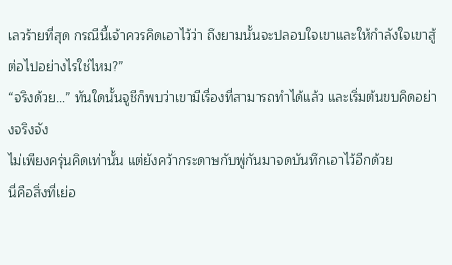เลวร้ายที่สุด กรณีนี้เจ้าควรคิดเอาไว้ว่า ถึงยามนั้นจะปลอบใจเขาและให้กำลังใจเขาสู้ต่อไปอย่างไรใช่ไหม?”
“จริงด้วย…” ทันใดนั้นจูชีก็พบว่าเขามีเรื่องที่สามารถทำได้แล้ว และเริ่มต้นขบคิดอย่างจริงจัง
ไม่เพียงครุ่นคิดเท่านั้น แต่ยังคว้ากระดาษกับพู่กันมาจดบันทึกเอาไว้อีกด้วย
นี่คือสิ่งที่เย่อ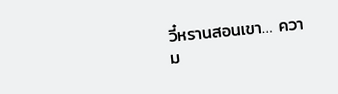วี๋หรานสอนเขา… ความ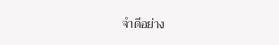จำดีอย่าง